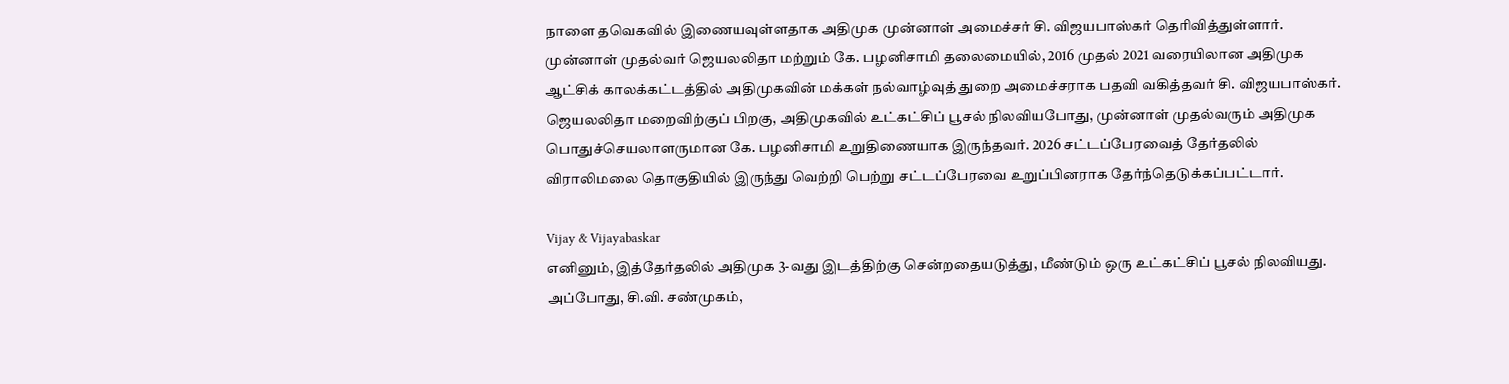நாளை தவெகவில் இணையவுள்ளதாக அதிமுக முன்னாள் அமைச்சர் சி. விஜயபாஸ்கர் தெரிவித்துள்ளார்.
முன்னாள் முதல்வர் ஜெயலலிதா மற்றும் கே. பழனிசாமி தலைமையில், 2016 முதல் 2021 வரையிலான அதிமுக ஆட்சிக் காலக்கட்டத்தில் அதிமுகவின் மக்கள் நல்வாழ்வுத் துறை அமைச்சராக பதவி வகித்தவர் சி. விஜயபாஸ்கர். ஜெயலலிதா மறைவிற்குப் பிறகு, அதிமுகவில் உட்கட்சிப் பூசல் நிலவியபோது, முன்னாள் முதல்வரும் அதிமுக பொதுச்செயலாளருமான கே. பழனிசாமி உறுதிணையாக இருந்தவர். 2026 சட்டப்பேரவைத் தேர்தலில் விராலிமலை தொகுதியில் இருந்து வெற்றி பெற்று சட்டப்பேரவை உறுப்பினராக தேர்ந்தெடுக்கப்பட்டார்.

Vijay & Vijayabaskar
எனினும், இத்தேர்தலில் அதிமுக 3-வது இடத்திற்கு சென்றதையடுத்து, மீண்டும் ஒரு உட்கட்சிப் பூசல் நிலவியது. அப்போது, சி.வி. சண்முகம்,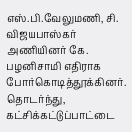எஸ்.பி.வேலுமணி, சி. விஜயபாஸ்கர் அணியினர் கே. பழனிசாமி எதிராக போர்கொடித்தூக்கினர். தொடர்ந்து, கட்சிக்கட்டுப்பாட்டை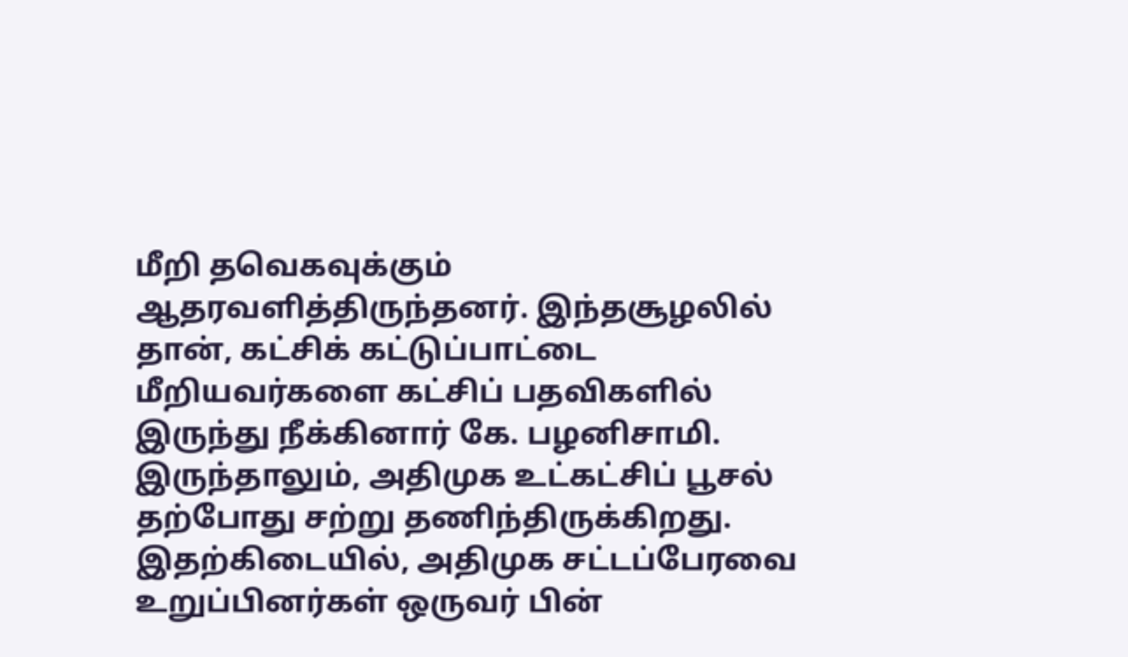மீறி தவெகவுக்கும் ஆதரவளித்திருந்தனர். இந்தசூழலில் தான், கட்சிக் கட்டுப்பாட்டை மீறியவர்களை கட்சிப் பதவிகளில் இருந்து நீக்கினார் கே. பழனிசாமி. இருந்தாலும், அதிமுக உட்கட்சிப் பூசல் தற்போது சற்று தணிந்திருக்கிறது.
இதற்கிடையில், அதிமுக சட்டப்பேரவை உறுப்பினர்கள் ஒருவர் பின்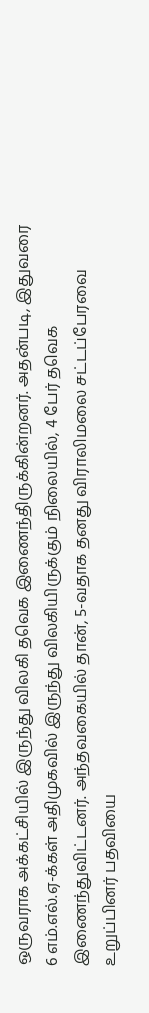ஒருவராக அக்கட்சியில் இருந்து விலகி தவெக இணைந்திருக்கின்றனர். அதன்படி, இதுவரை 6 எம்.எல்.ஏ-க்கள் அதிமுகவில் இருந்து விலகியிருக்கும் நிலையில், 4 பேர் தவெக இணைந்துவிட்டனர். அந்தவகையில் தான், 5-வதாக தனது விராலிமலை சட்டப்பேரவை உறுப்பினர் பதவியை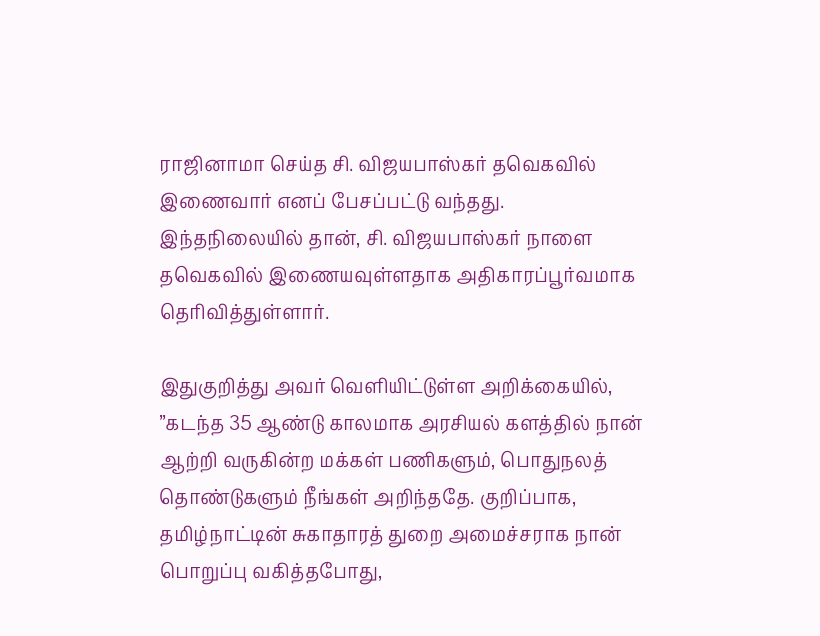ராஜினாமா செய்த சி. விஜயபாஸ்கர் தவெகவில் இணைவார் எனப் பேசப்பட்டு வந்தது. இந்தநிலையில் தான், சி. விஜயபாஸ்கர் நாளை தவெகவில் இணையவுள்ளதாக அதிகாரப்பூர்வமாக தெரிவித்துள்ளார்.

இதுகுறித்து அவர் வெளியிட்டுள்ள அறிக்கையில், ”கடந்த 35 ஆண்டு காலமாக அரசியல் களத்தில் நான் ஆற்றி வருகின்ற மக்கள் பணிகளும், பொதுநலத் தொண்டுகளும் நீங்கள் அறிந்ததே. குறிப்பாக, தமிழ்நாட்டின் சுகாதாரத் துறை அமைச்சராக நான் பொறுப்பு வகித்தபோது,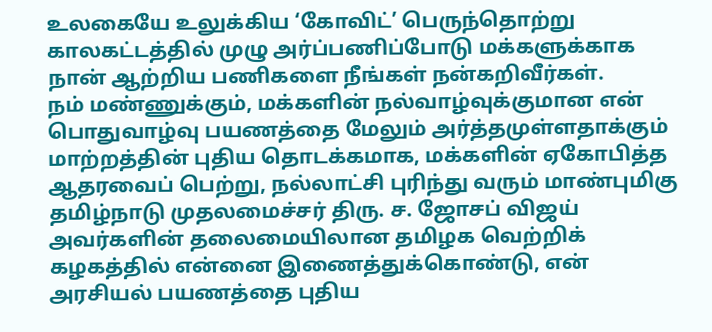உலகையே உலுக்கிய ‘கோவிட்’ பெருந்தொற்று காலகட்டத்தில் முழு அர்ப்பணிப்போடு மக்களுக்காக நான் ஆற்றிய பணிகளை நீங்கள் நன்கறிவீர்கள்.
நம் மண்ணுக்கும், மக்களின் நல்வாழ்வுக்குமான என் பொதுவாழ்வு பயணத்தை மேலும் அர்த்தமுள்ளதாக்கும் மாற்றத்தின் புதிய தொடக்கமாக, மக்களின் ஏகோபித்த ஆதரவைப் பெற்று, நல்லாட்சி புரிந்து வரும் மாண்புமிகு தமிழ்நாடு முதலமைச்சர் திரு. ச. ஜோசப் விஜய் அவர்களின் தலைமையிலான தமிழக வெற்றிக் கழகத்தில் என்னை இணைத்துக்கொண்டு, என் அரசியல் பயணத்தை புதிய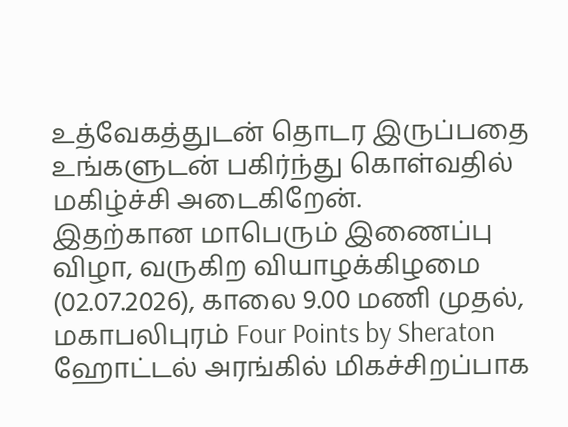உத்வேகத்துடன் தொடர இருப்பதை உங்களுடன் பகிர்ந்து கொள்வதில் மகிழ்ச்சி அடைகிறேன்.
இதற்கான மாபெரும் இணைப்பு விழா, வருகிற வியாழக்கிழமை (02.07.2026), காலை 9.00 மணி முதல், மகாபலிபுரம் Four Points by Sheraton ஹோட்டல் அரங்கில் மிகச்சிறப்பாக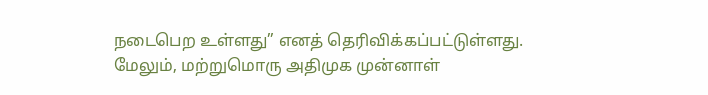நடைபெற உள்ளது” எனத் தெரிவிக்கப்பட்டுள்ளது.
மேலும், மற்றுமொரு அதிமுக முன்னாள்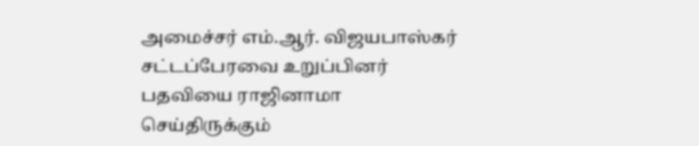அமைச்சர் எம்.ஆர். விஜயபாஸ்கர் சட்டப்பேரவை உறுப்பினர் பதவியை ராஜினாமா செய்திருக்கும்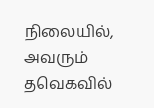நிலையில், அவரும் தவெகவில்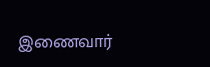இணைவார்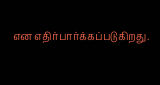என எதிர்பார்க்கப்படுகிறது.